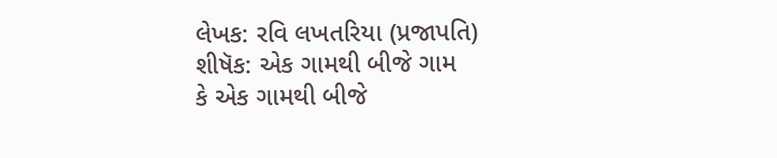લેખક: રવિ લખતરિયા (પ્રજાપતિ)
શીષૅક: એક ગામથી બીજે ગામ
કે એક ગામથી બીજે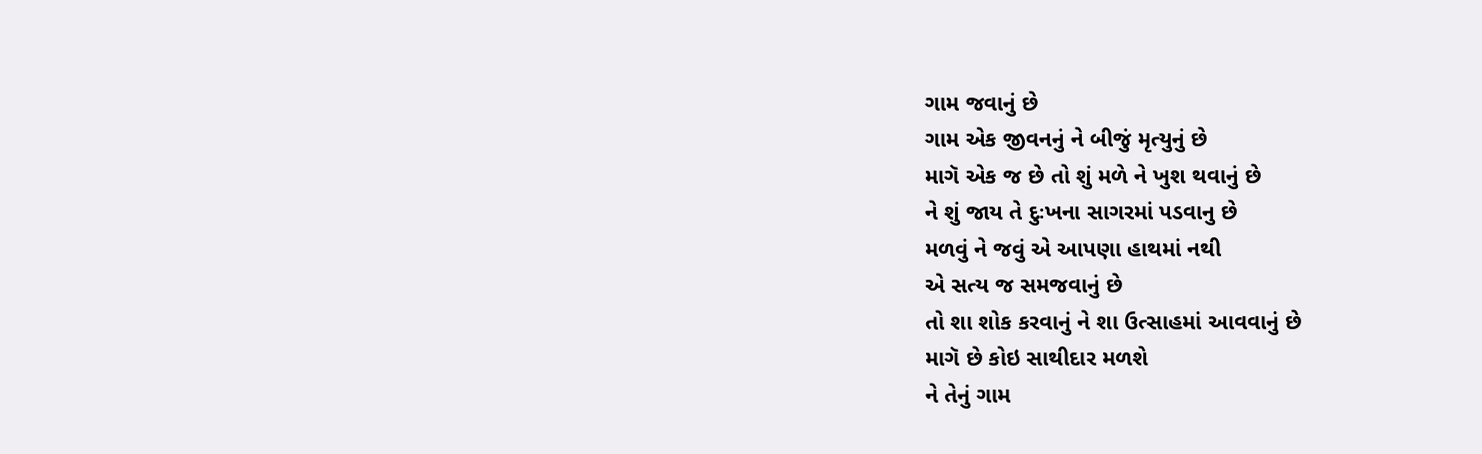ગામ જવાનું છે
ગામ એક જીવનનું ને બીજું મૃત્યુનું છે
માગૅ એક જ છે તો શું મળે ને ખુશ થવાનું છે
ને શું જાય તે દુઃખના સાગરમાં પડવાનુ છે
મળવું ને જવું એ આપણા હાથમાં નથી
એ સત્ય જ સમજવાનું છે
તો શા શોક કરવાનું ને શા ઉત્સાહમાં આવવાનું છે
માગૅ છે કોઇ સાથીદાર મળશે
ને તેનું ગામ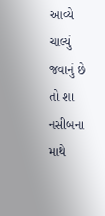આવ્યે ચાલ્યું જવાનું છે
તો શા નસીબના માથે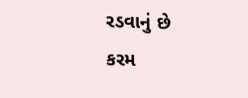રડવાનું છે
કરમ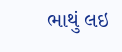ભાથું લઇ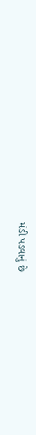મંડી પડવાનું છે